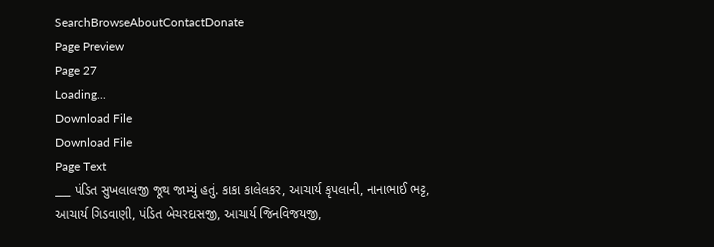SearchBrowseAboutContactDonate
Page Preview
Page 27
Loading...
Download File
Download File
Page Text
___ પંડિત સુખલાલજી જૂથ જામ્યું હતું. કાકા કાલેલકર, આચાર્ય કૃપલાની, નાનાભાઈ ભટ્ટ, આચાર્ય ગિડવાણી, પંડિત બેચરદાસજી, આચાર્ય જિનવિજયજી,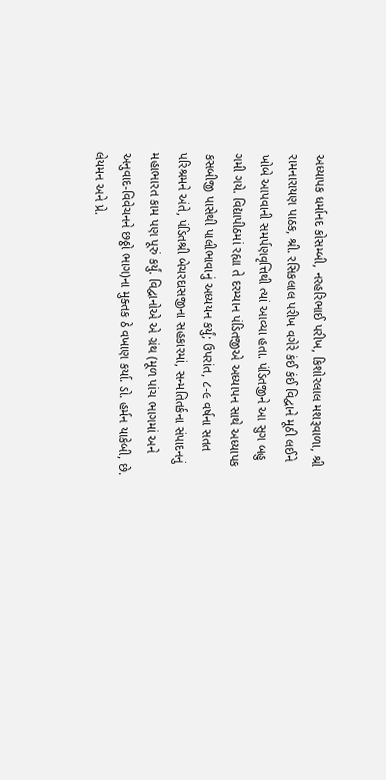અધ્યાપક ધર્માનદ કોસમ્બી, નરહરિભાઈ પરીખ, કિશોરલાલ મશરૂવાળા, શ્રી રામનારાયણ પાઠક, શ્રી. રસિકલાલ પરીખ વગેરે કંઈ કંઈ વિદ્વાને મૂઠી લઈને ખોબે આપવાની સમર્પણવૃત્તિથી ત્યાં આવ્યા હતા. પંડિતજીને આ સુગ બહુ ગમી ગયે. વિદ્યાપીઠમાં રહ્યા તે દરમ્યાન પંડિતજીએ અધ્યાપન સાથે અધ્યાપક કસબીજી પાસેથી પાલીભાવાનું અધ્યયન કર્યું; ઉપરાંત, ૮-૯ વર્ષના સતત પરિશ્રમને અંતે, પંડિતશ્રી બેચરદાસજીના સહકારમાં, સન્મતિતર્કના સંપાદનનું મહાભારત કામ પણ પૂરું કર્યું. વિદ્વાનોએ એ ગ્રંથ (મૂળ પાંચ ભાગમાં અને અનુવાદ-વિવેચનને છઠ્ઠો ભાગ)ના મુક્તક ઠે વખાણ કર્યા. ડો. હર્મન યાકેબી, છે. લેયમન અને પ્રે.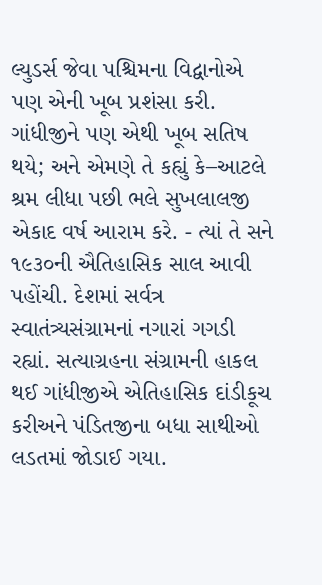લ્યુડર્સ જેવા પશ્ચિમના વિદ્વાનોએ પણ એની ખૂબ પ્રશંસા કરી. ગાંધીજીને પણ એથી ખૂબ સતિષ થયે; અને એમણે તે કહ્યું કે–આટલે શ્રમ લીધા પછી ભલે સુખલાલજી એકાદ વર્ષ આરામ કરે. - ત્યાં તે સને ૧૯૩૦ની ઐતિહાસિક સાલ આવી પહોંચી. દેશમાં સર્વત્ર સ્વાતંત્ર્યસંગ્રામનાં નગારાં ગગડી રહ્યાં. સત્યાગ્રહના સંગ્રામની હાકલ થઈ ગાંધીજીએ એતિહાસિક દાંડીકૂચ કરીઅને પંડિતજીના બધા સાથીઓ લડતમાં જોડાઈ ગયા.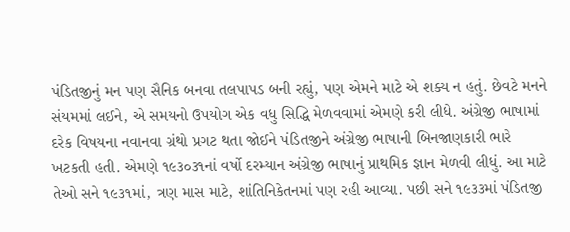પંડિતજીનું મન પણ સૈનિક બનવા તલપાપડ બની રહ્યું, પણ એમને માટે એ શક્ય ન હતું. છેવટે મનને સંયમમાં લઈને, એ સમયનો ઉપયોગ એક વધુ સિદ્ધિ મેળવવામાં એમણે કરી લીધે. અંગ્રેજી ભાષામાં દરેક વિષયના નવાનવા ગ્રંથો પ્રગટ થતા જોઈને પંડિતજીને અંગ્રેજી ભાષાની બિનજાણકારી ભારે ખટકતી હતી. એમણે ૧૯૩૦૩૧નાં વર્ષો દરમ્યાન અંગ્રેજી ભાષાનું પ્રાથમિક જ્ઞાન મેળવી લીધું. આ માટે તેઓ સને ૧૯૩૧માં, ત્રણ માસ માટે, શાંતિનિકેતનમાં પણ રહી આવ્યા. પછી સને ૧૯૩૩માં પંડિતજી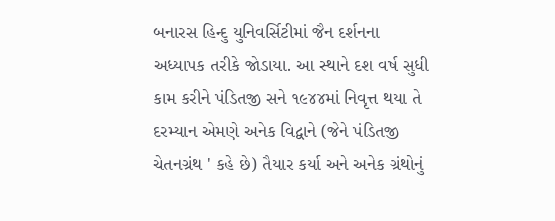બનારસ હિન્દુ યુનિવર્સિટીમાં જૈન દર્શનના અધ્યાપક તરીકે જોડાયા. આ સ્થાને દશ વર્ષ સુધી કામ કરીને પંડિતજી સને ૧૯૪૪માં નિવૃત્ત થયા તે દરમ્યાન એમણે અનેક વિદ્વાને (જેને પંડિતજી ચેતનગ્રંથ ' કહે છે) તૈયાર કર્યા અને અનેક ગ્રંથોનું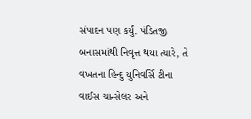સંપાદન પણ કર્યું. પંડિતજી બનાસમાંથી નિવૃત્ત થયા ત્યારે, તે વખતના હિન્દુ યુનિવર્સિ ટીના વાઈસ ચાન્સેલર અને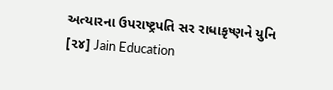અત્યારના ઉપરાષ્ટ્રપતિ સર રાધાકૃષ્ણને યુનિ [૨૪] Jain Education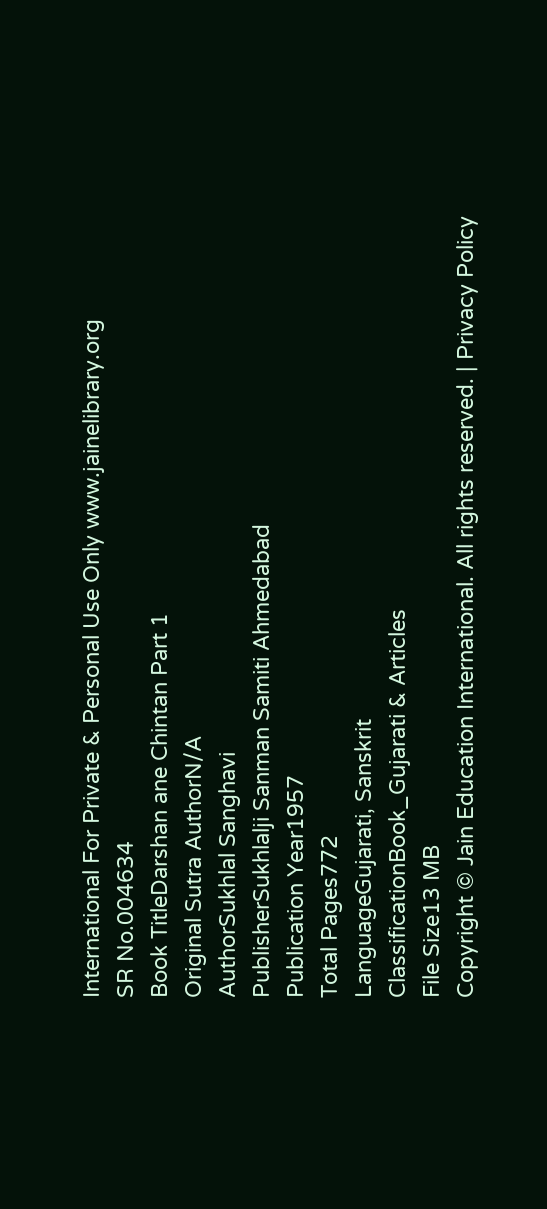International For Private & Personal Use Only www.jainelibrary.org
SR No.004634
Book TitleDarshan ane Chintan Part 1
Original Sutra AuthorN/A
AuthorSukhlal Sanghavi
PublisherSukhlalji Sanman Samiti Ahmedabad
Publication Year1957
Total Pages772
LanguageGujarati, Sanskrit
ClassificationBook_Gujarati & Articles
File Size13 MB
Copyright © Jain Education International. All rights reserved. | Privacy Policy